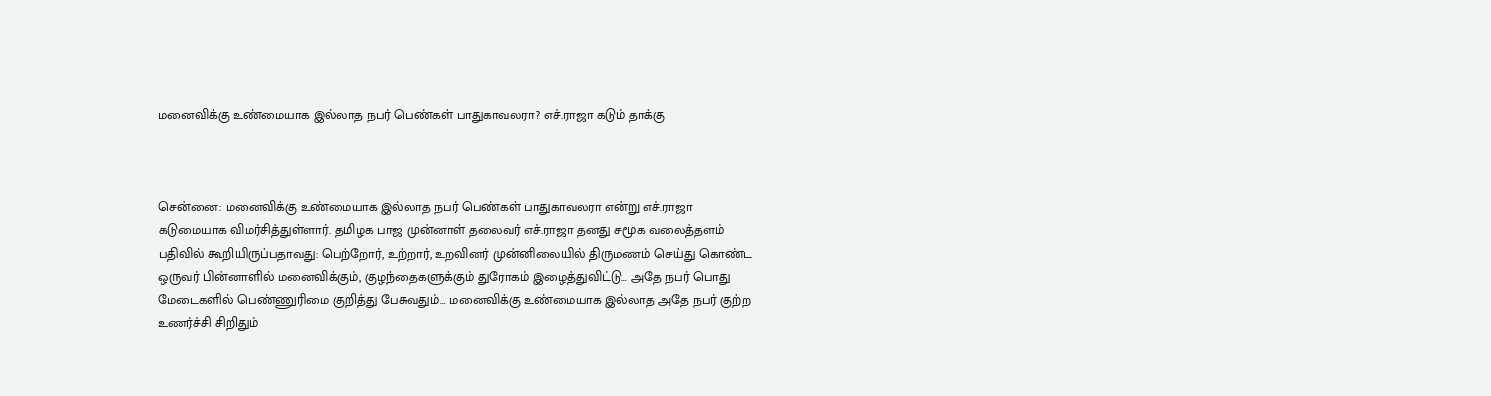மனைவிக்கு உண்மையாக இல்லாத நபர் பெண்கள் பாதுகாவலரா? எச்.ராஜா கடும் தாக்கு



சென்னை: மனைவிக்கு உண்மையாக இல்லாத நபர் பெண்கள் பாதுகாவலரா என்று எச்.ராஜா கடுமையாக விமர்சித்துள்ளார். தமிழக பாஜ முன்னாள் தலைவர் எச்.ராஜா தனது சமூக வலைத்தளம் பதிவில் கூறியிருப்பதாவது: பெற்றோர், உற்றார், உறவினர் முன்னிலையில் திருமணம் செய்து கொண்ட ஒருவர் பின்னாளில் மனைவிக்கும், குழந்தைகளுக்கும் துரோகம் இழைத்துவிட்டு… அதே நபர் பொது மேடைகளில் பெண்ணுரிமை குறித்து பேசுவதும்… மனைவிக்கு உண்மையாக இல்லாத அதே நபர் குற்ற உணர்ச்சி சிறிதும்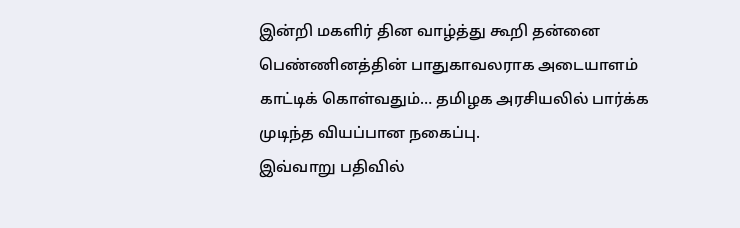இன்றி மகளிர் தின வாழ்த்து கூறி தன்னை பெண்ணினத்தின் பாதுகாவலராக அடையாளம் காட்டிக் கொள்வதும்… தமிழக அரசியலில் பார்க்க முடிந்த வியப்பான நகைப்பு.
இவ்வாறு பதிவில்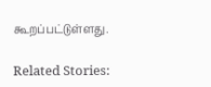கூறப்பட்டுள்ளது.

Related Stories: